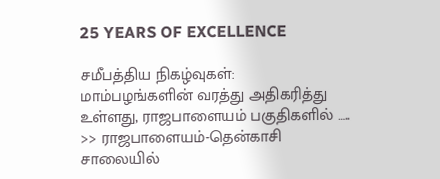25 YEARS OF EXCELLENCE

சமீபத்திய நிகழ்வுகள்:
மாம்பழங்களின் வரத்து அதிகரித்து உள்ளது, ராஜபாளையம் பகுதிகளில் ….. >> ராஜபாளையம்-தென்காசி சாலையில்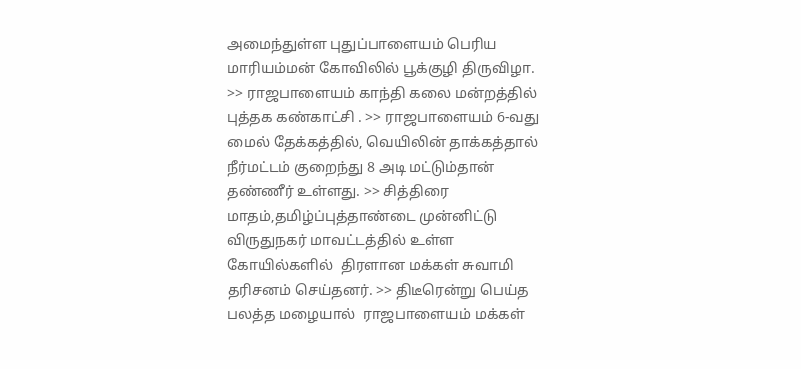அமைந்துள்ள புதுப்பாளையம் பெரிய மாரியம்மன் கோவிலில் பூக்குழி திருவிழா. >> ராஜபாளையம் காந்தி கலை மன்றத்தில் புத்தக கண்காட்சி . >> ராஜபாளையம் 6-வது மைல் தேக்கத்தில், வெயிலின் தாக்கத்தால் நீர்மட்டம் குறைந்து 8 அடி மட்டும்தான் தண்ணீர் உள்ளது. >> சித்திரை மாதம்,தமிழ்ப்புத்தாண்டை முன்னிட்டு விருதுநகர் மாவட்டத்தில் உள்ள கோயில்களில்  திரளான மக்கள் சுவாமி தரிசனம் செய்தனர். >> திடீரென்று பெய்த பலத்த மழையால்  ராஜபாளையம் மக்கள்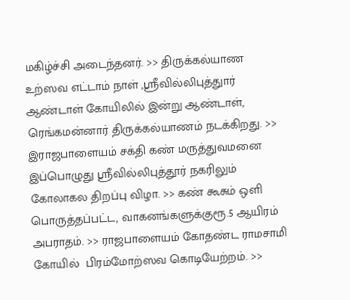மகிழ்ச்சி அடைந்தனர். >> திருக்கல்யாண உற்ஸவ எட்டாம் நாள் ,ஸ்ரீவில்லிபுத்துார் ஆண்டாள் கோயிலில் இன்று ஆண்டாள், ரெங்கமன்னார் திருக்கல்யாணம் நடக்கிறது. >> இராஜபாளையம் சக்தி கண் மருத்துவமனை இப்பொழுது ஸ்ரீவில்லிபுத்தூர் நகரிலும் கோலாகல திறப்பு விழா. >> கண் கூசும் ஒளி பொருத்தப்பட்ட, வாகனங்களுக்குரூ.5 ஆயிரம் அபராதம். >> ராஜபாளையம் கோதண்ட ராமசாமி கோயில்  பிரம்மோற்ஸவ கொடியேற்றம். >>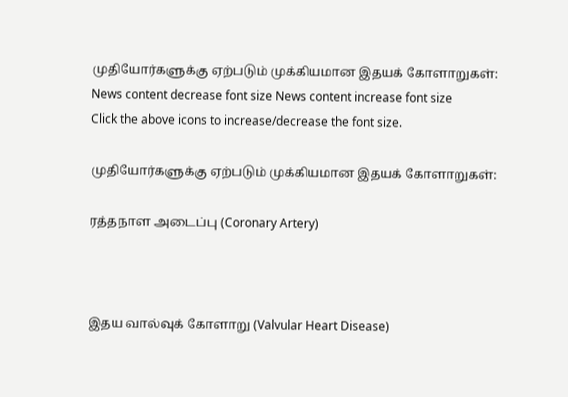முதியோர்களுக்கு ஏற்படும் முக்கியமான இதயக் கோளாறுகள்:
News content decrease font size News content increase font size
Click the above icons to increase/decrease the font size.

முதியோர்களுக்கு ஏற்படும் முக்கியமான இதயக் கோளாறுகள்:

ரத்தநாள அடைப்பு (Coronary Artery)



இதய வால்வுக் கோளாறு (Valvular Heart Disease)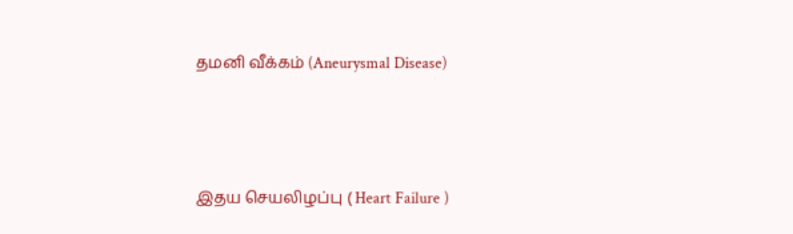தமனி வீக்கம் (Aneurysmal Disease)



இதய செயலிழப்பு ( Heart Failure )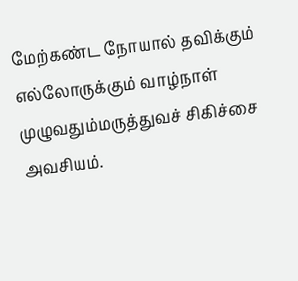மேற்கண்ட நோயால் தவிக்கும் எல்லோருக்கும் வாழ்நாள் முழுவதும்மருத்துவச் சிகிச்சை அவசியம்.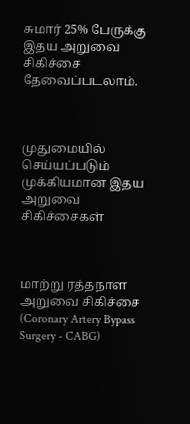சுமார் 25% பேருக்கு இதய அறுவை சிகிச்சை தேவைப்படலாம்.



முதுமையில் செய்யப்படும் முக்கியமான இதய அறுவை சிகிச்சைகள்



மாற்று ரத்தநாள அறுவை சிகிச்சை (Coronary Artery Bypass Surgery - CABG)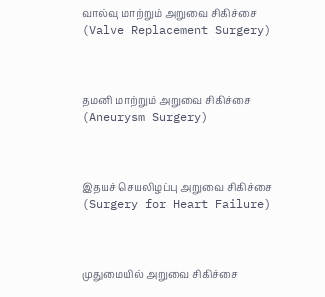வால்வு மாற்றும் அறுவை சிகிச்சை (Valve Replacement Surgery)



தமனி மாற்றும் அறுவை சிகிச்சை (Aneurysm Surgery)



இதயச் செயலிழப்பு அறுவை சிகிச்சை (Surgery for Heart Failure)



முதுமையில் அறுவை சிகிச்சை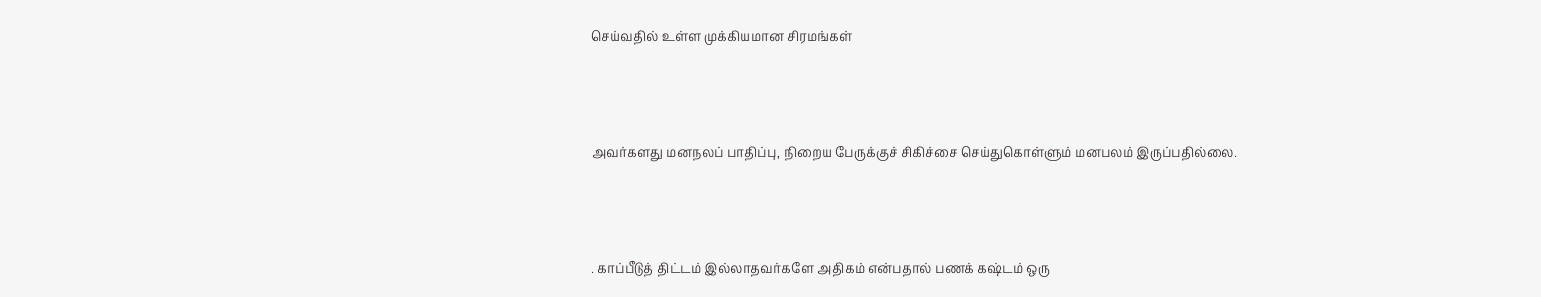செய்வதில் உள்ள முக்கியமான சிரமங்கள்



அவர்களது மனநலப் பாதிப்பு, நிறைய பேருக்குச் சிகிச்சை செய்துகொள்ளும் மனபலம் இருப்பதில்லை.



. காப்பீடுத் திட்டம் இல்லாதவர்களே அதிகம் என்பதால் பணக் கஷ்டம் ஒரு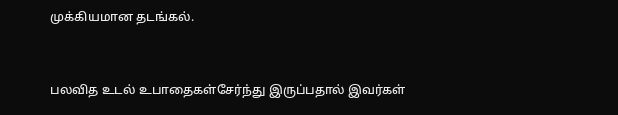முக்கியமான தடங்கல்.



பலவித உடல் உபாதைகள்சேர்ந்து இருப்பதால் இவர்கள்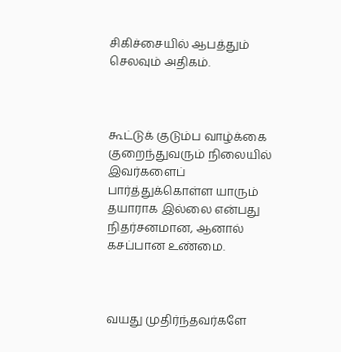சிகிச்சையில் ஆபத்தும் செலவும் அதிகம்.



கூட்டுக் குடும்ப வாழ்க்கை குறைந்துவரும் நிலையில் இவர்களைப் பார்த்துக்கொள்ள யாரும் தயாராக இல்லை என்பது நிதர்சனமான, ஆனால் கசப்பான உண்மை.



வயது முதிர்ந்தவர்களே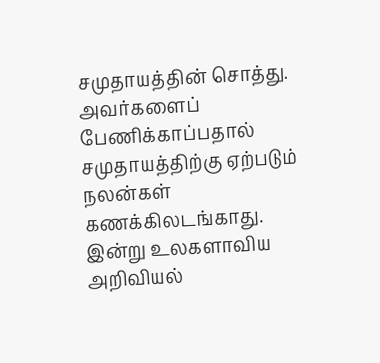சமுதாயத்தின் சொத்து. அவர்களைப் பேணிக்காப்பதால் சமுதாயத்திற்கு ஏற்படும் நலன்கள் கணக்கிலடங்காது. இன்று உலகளாவிய அறிவியல்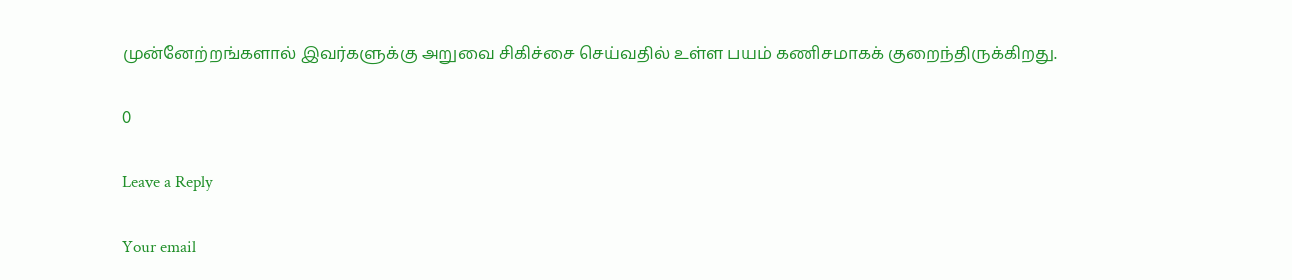முன்னேற்றங்களால் இவர்களுக்கு அறுவை சிகிச்சை செய்வதில் உள்ள பயம் கணிசமாகக் குறைந்திருக்கிறது.

0

Leave a Reply

Your email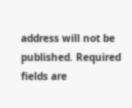address will not be published. Required fields are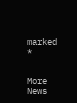marked *


More News